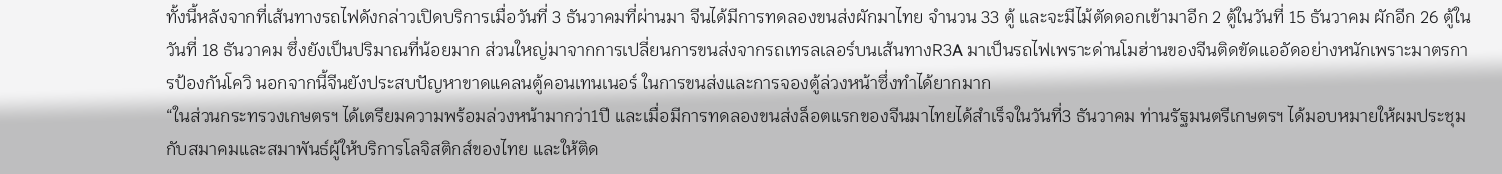ทั้งนี้หลังจากที่เส้นทางรถไฟดังกล่าวเปิดบริการเมื่อวันที่ 3 ธันวาคมที่ผ่านมา จีนได้มีการทดลองขนส่งผักมาไทย จำนวน 33 ตู้ และจะมีไม้ตัดดอกเข้ามาอีก 2 ตู้ในวันที่ 15 ธันวาคม ผักอีก 26 ตู้ในวันที่ 18 ธันวาคม ซึ่งยังเป็นปริมาณที่น้อยมาก ส่วนใหญ่มาจากการเปลี่ยนการขนส่งจากรถเทรลเลอร์บนเส้นทางR3A มาเป็นรถไฟเพราะด่านโมฮ่านของจีนติดขัดแออัดอย่างหนักเพราะมาตรการป้องกันโควิ นอกจากนี้จีนยังประสบปัญหาขาดแคลนตู้คอนเทนเนอร์ ในการขนส่งและการจองตู้ล่วงหน้าซึ่งทำได้ยากมาก
“ในส่วนกระทรวงเกษตรฯ ได้เตรียมความพร้อมล่วงหน้ามากว่า1ปี และเมื่อมีการทดลองขนส่งล็อตแรกของจีนมาไทยได้สำเร็จในวันที่3 ธันวาคม ท่านรัฐมนตรีเกษตรฯ ได้มอบหมายให้ผมประชุมกับสมาคมและสมาพันธ์ผู้ให้บริการโลจิสติกส์ของไทย และให้ติด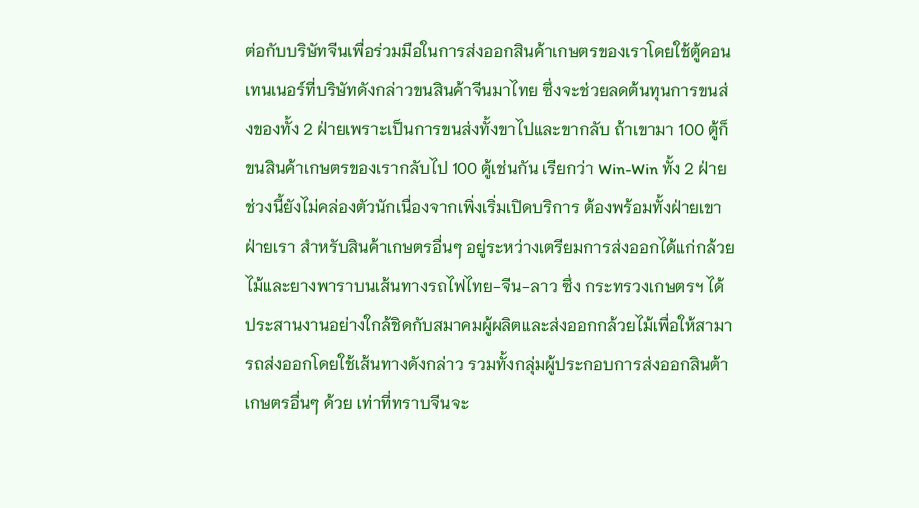ต่อกับบริษัทจีนเพื่อร่วมมือในการส่งออกสินค้าเกษตรของเราโดยใช้ตู้คอนเทนเนอร์ที่บริษัทดังกล่าวขนสินค้าจีนมาไทย ซึ่งจะช่วยลดต้นทุนการขนส่งของทั้ง 2 ฝ่ายเพราะเป็นการขนส่งทั้งขาไปและขากลับ ถ้าเขามา 100 ตู้ก็ขนสินค้าเกษตรของเรากลับไป 100 ตู้เช่นกัน เรียกว่า Win-Win ทั้ง 2 ฝ่าย ช่วงนี้ยังไม่คล่องตัวนักเนื่องจากเพิ่งเริ่มเปิดบริการ ต้องพร้อมทั้งฝ่ายเขาฝ่ายเรา สำหรับสินค้าเกษตรอื่นๆ อยู่ระหว่างเตรียมการส่งออกได้แก่กล้วยไม้และยางพาราบนเส้นทางรถไฟไทย-จีน-ลาว ซึ่ง กระทรวงเกษตรฯ ได้ประสานงานอย่างใกล้ชิดกับสมาคมผู้ผลิตและส่งออกกล้วยไม้เพื่อให้สามารถส่งออกโดยใช้เส้นทางดังกล่าว รวมทั้งกลุ่มผู้ประกอบการส่งออกสินต้าเกษตรอื่นๆ ด้วย เท่าที่ทราบจีนจะ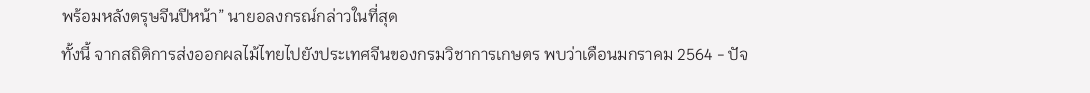พร้อมหลังตรุษจีนปีหน้า” นายอลงกรณ์กล่าวในที่สุด
ทั้งนี้ จากสถิติการส่งออกผลไม้ไทยไปยังประเทศจีนของกรมวิชาการเกษตร พบว่าเดือนมกราคม 2564 - ปัจ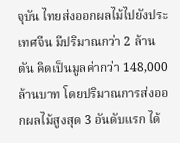จุบัน ไทยส่งออกผลไม้ไปยังประเทศจีน มีปริมาณกว่า 2 ล้านตัน คิดเป็นมูลค่ากว่า 148,000 ล้านบาท โดยปริมาณการส่งออกผลไม้สูงสุด 3 อันดับแรก ได้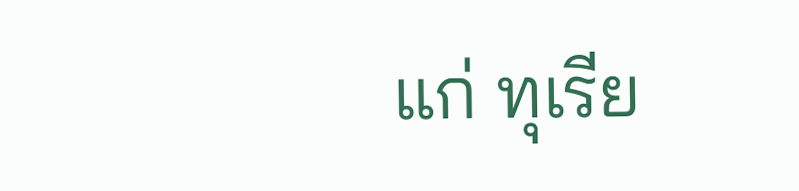แก่ ทุเรีย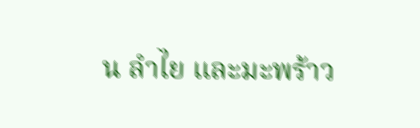น ลำไย และมะพร้าว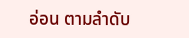อ่อน ตามลำดับ